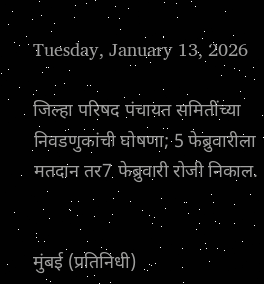Tuesday, January 13, 2026

जिल्हा परिषद पंचायत समितींच्या निवडणुकांची घोषणा; 5 फेब्रुवारीला मतदान तर7 फेब्रुवारी रोजी निकाल.


मुंबई (प्रतिनिधी)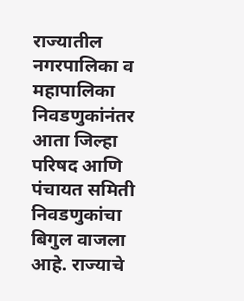राज्यातील नगरपालिका व महापालिका निवडणुकांनंतर आता जिल्हा परिषद आणि पंचायत समिती निवडणुकांचा बिगुल वाजला आहे. राज्याचे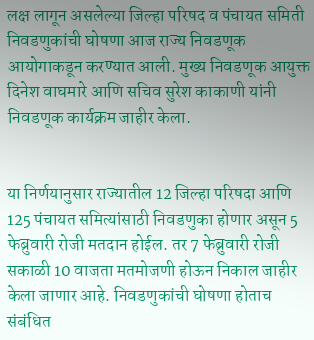लक्ष लागून असलेल्या जिल्हा परिषद व पंचायत समिती निवडणुकांची घोषणा आज राज्य निवडणूक आयोगाकडून करण्यात आली. मुख्य निवडणूक आयुक्त दिनेश वाघमारे आणि सचिव सुरेश काकाणी यांनी निवडणूक कार्यक्रम जाहीर केला.


या निर्णयानुसार राज्यातील 12 जिल्हा परिषदा आणि 125 पंचायत समित्यांसाठी निवडणुका होणार असून 5 फेब्रुवारी रोजी मतदान होईल. तर 7 फेब्रुवारी रोजी सकाळी 10 वाजता मतमोजणी होऊन निकाल जाहीर केला जाणार आहे. निवडणुकांची घोषणा होताच संबंधित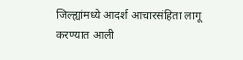जिल्ह्यांमध्ये आदर्श आचारसंहिता लागू करण्यात आली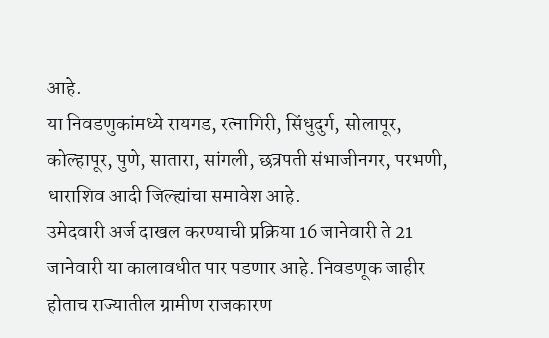आहे.
या निवडणुकांमध्ये रायगड, रत्नागिरी, सिंधुदुर्ग, सोलापूर, कोल्हापूर, पुणे, सातारा, सांगली, छत्रपती संभाजीनगर, परभणी, धाराशिव आदी जिल्ह्यांचा समावेश आहे.
उमेदवारी अर्ज दाखल करण्याची प्रक्रिया 16 जानेवारी ते 21 जानेवारी या कालावधीत पार पडणार आहे. निवडणूक जाहीर होताच राज्यातील ग्रामीण राजकारण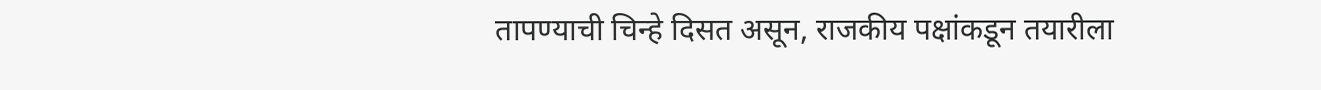तापण्याची चिन्हे दिसत असून, राजकीय पक्षांकडून तयारीला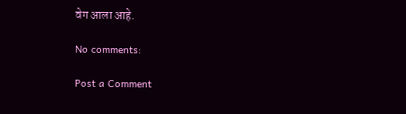वेग आला आहे.

No comments:

Post a Comment